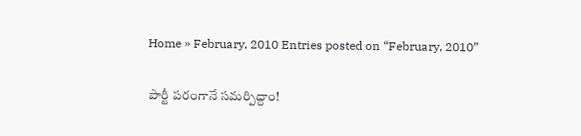Home » February, 2010 Entries posted on “February, 2010”

పార్టీ పరంగానే సమర్పిద్దాం!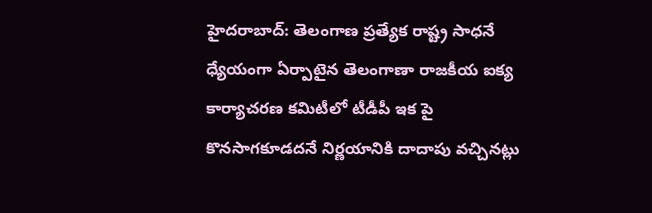హైదరాబాద్: తెలంగాణ ప్రత్యేక రాష్ట్ర సాధనే ధ్యేయంగా ఏర్పాటైన తెలంగాణా రాజకీయ ఐక్య కార్యాచరణ కమిటీలో టీడీపీ ఇక పై కొనసాగకూడదనే నిర్ణయానికి దాదాపు వచ్చినట్లు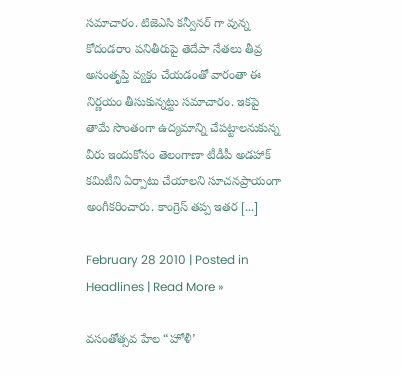సమాచారం. టిజెఎసి కన్వీనర్ గా వున్న కోదండరాం పనితీరుపై తెదేపా నేతలు తీవ్ర అసంతృప్తి వ్యక్తం చేయడంతో వారంతా ఈ నిర్ణయం తీసుకున్నట్టు సమాచారం. ఇకపై తామే సొంతంగా ఉద్యమాన్ని చేపట్టాలనుకున్న వీరు ఇందుకోసం తెలంగాణా టీడీపీ అడహాక్ కమిటీని ఏర్పాటు చేయాలని సూచనప్రాయంగా అంగీకరించారు. కాంగ్రెస్ తప్ప ఇతర [...]

February 28 2010 | Posted in Headlines | Read More »

వసంతోత్సవ హేల “హోళీ’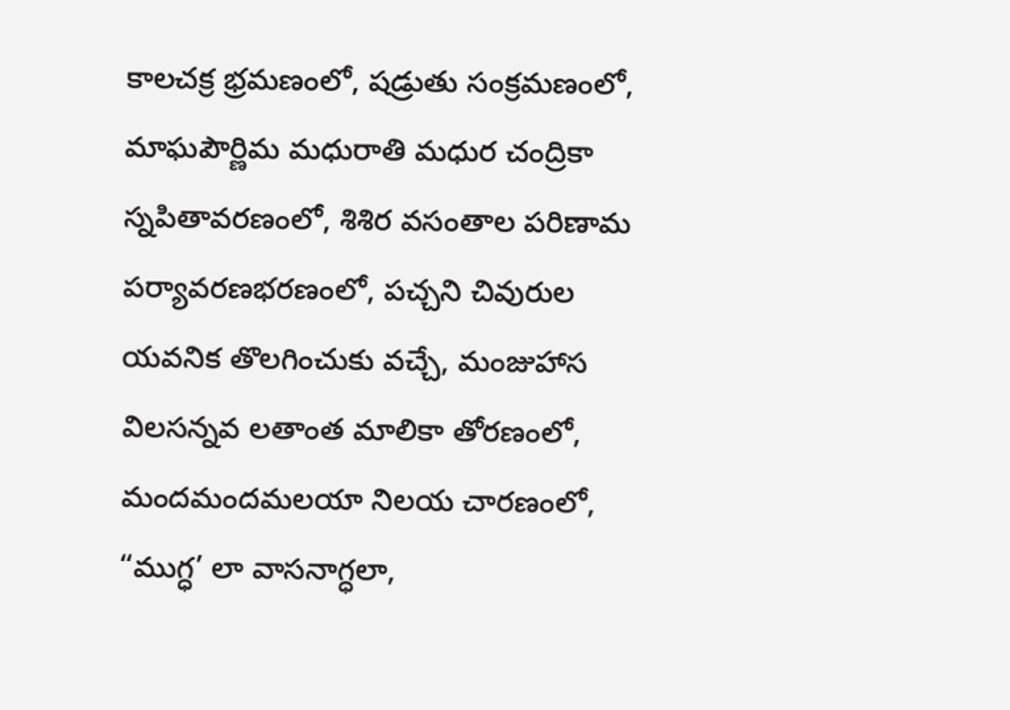కాలచక్ర భ్రమణంలో, షడ్రుతు సంక్రమణంలో, మాఘపౌర్ణిమ మధురాతి మధుర చంద్రికా స్నపితావరణంలో, శిశిర వసంతాల పరిణామ పర్యావరణభరణంలో, పచ్చని చివురుల యవనిక తొలగించుకు వచ్చే, మంజుహాస విలసన్నవ లతాంత మాలికా తోరణంలో, మందమందమలయా నిలయ చారణంలో, “ముగ్ధ’ లా వాసనాగ్ధలా,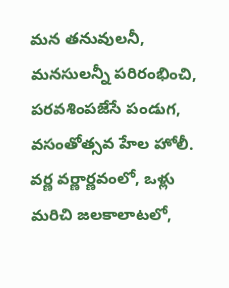మన తనువులనీ, మనసులన్నీ పరిరంభించి,  పరవశింపజేసే పండుగ, వసంతోత్సవ హేల హోలీ. వర్ణ వర్ణార్ణవంలో, ఒళ్లు మరిచి జలకాలాటలో,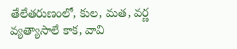తేలేతరుణంలో, కుల, మత, వర్ణ వ్యత్యాసాలే కాక, వావి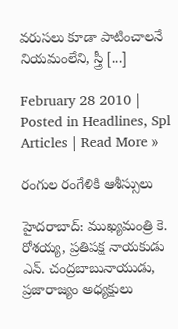వరుసలు కూడా పాటించాలనే నియమంలేని, స్త్రీ [...]

February 28 2010 | Posted in Headlines, Spl Articles | Read More »

రంగుల రంగేళికి ఆశీస్సులు

హైదరాబాద్: ముఖ్యమంత్రి కె. రోశయ్య, ప్రతిపక్ష నాయకుడు ఎన్. చంద్రబాబునాయుడు, ప్రజారాజ్యం అధ్యక్షులు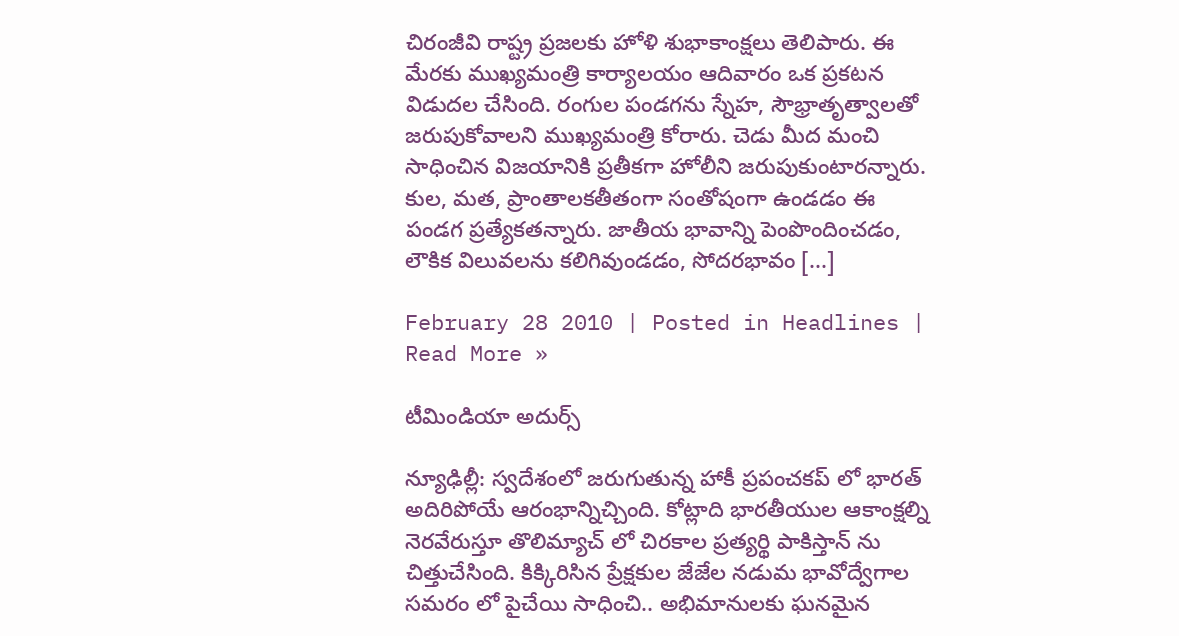చిరంజీవి రాష్ట్ర ప్రజలకు హోళి శుభాకాంక్షలు తెలిపారు. ఈ మేరకు ముఖ్యమంత్రి కార్యాలయం ఆదివారం ఒక ప్రకటన విడుదల చేసింది. రంగుల పండగను స్నేహ, సౌభ్రాతృత్వాలతో జరుపుకోవాలని ముఖ్యమంత్రి కోరారు. చెడు మీద మంచి సాధించిన విజయానికి ప్రతీకగా హోలీని జరుపుకుంటారన్నారు. కుల, మత, ప్రాంతాలకతీతంగా సంతోషంగా ఉండడం ఈ పండగ ప్రత్యేకతన్నారు. జాతీయ భావాన్ని పెంపొందించడం, లౌకిక విలువలను కలిగివుండడం, సోదరభావం [...]

February 28 2010 | Posted in Headlines | Read More »

టీమిండియా అదుర్స్

న్యూఢిల్లీ: స్వదేశంలో జరుగుతున్న హాకీ ప్రపంచకప్ లో భారత్ అదిరిపోయే ఆరంభాన్నిచ్చింది. కోట్లాది భారతీయుల ఆకాంక్షల్ని నెరవేరుస్తూ తొలిమ్యాచ్ లో చిరకాల ప్రత్యర్థి పాకిస్తాన్ ను చిత్తుచేసింది. కిక్కిరిసిన ప్రేక్షకుల జేజేల నడుమ భావోద్వేగాల సమరం లో పైచేయి సాధించి.. అభిమానులకు ఘనమైన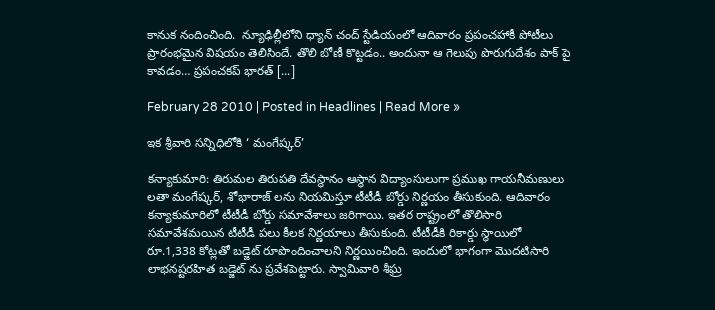కానుక నందించింది.  న్యూఢిల్లీలోని ధ్యాన్ చంద్ స్టేడియంలో ఆదివారం ప్రపంచహాకీ పోటీలు ప్రారంభమైన విషయం తెలిసిందే. తొలి బోణీ కొట్టడం.. అందునా ఆ గెలుపు పొరుగుదేశం పాక్ పై కావడం… ప్రపంచకప్ భారత్ [...]

February 28 2010 | Posted in Headlines | Read More »

ఇక శ్రీవారి సన్నిధిలోకి ‘ మంగేష్కర్’

కన్యాకుమారి: తిరుమల తిరుపతి దేవస్థానం ఆస్థాన విద్యాంసులుగా ప్రముఖ గాయనీమణులు లతా మంగేష్కర్, శోభారాజ్ లను నియమిస్తూ టీటీడీ బోర్డు నిర్ణయం తీసుకుంది. ఆదివారం కన్యాకుమారిలో టీటీడీ బోర్డు సమావేశాలు జరిగాయి. ఇతర రాష్ట్రంలో తొలిసారి సమావేశమయిన టీటీడీ పలు కీలక నిర్ణయాలు తీసుకుంది. టీటీడీకి రికార్డు స్థాయిలో రూ.1,338 కోట్లతో బడ్జెట్ రూపొందించాలని నిర్ణయించింది. ఇందులో భాగంగా మొదటిసారి లాభనష్టరహిత బడ్జెట్ ను ప్రవేశపెట్టారు. స్వామివారి శీఘ్ర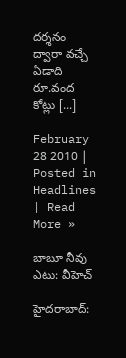దర్శనం ద్వారా వచ్చే ఏడాది రూ.వంద కోట్లు [...]

February 28 2010 | Posted in Headlines | Read More »

బాబూ నీవు ఎటు: వీహెచ్

హైదరాబాద్‌: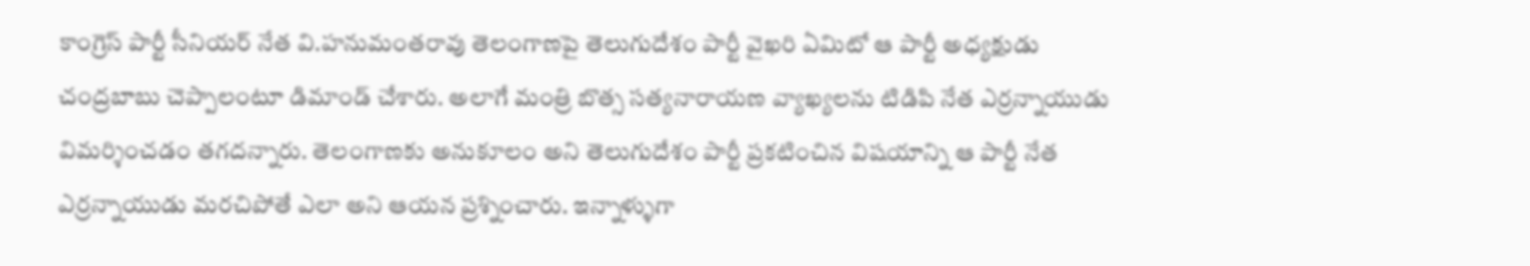కాంగ్రెస్‌ పార్టీ సీనియర్‌ నేత వి.హనుమంతరావు తెలంగాణపై తెలుగుదేశం పార్టీ వైఖరి ఏమిటో ఆ పార్టీ అధ్యక్షుడు చంద్రబాబు చెప్పాలంటూ డిమాండ్‌ చేశారు. అలాగే మంత్రి బొత్స సత్యనారాయణ వ్యాఖ్యలను టిడిపి నేత ఎర్రన్నాయుడు విమర్శించడం తగదన్నారు. తెలంగాణకు అనుకూలం అని తెలుగుదేశం పార్టీ ప్రకటించిన విషయాన్ని ఆ పార్టీ నేత ఎర్రన్నాయుడు మరచిపోతే ఎలా అని ఆయన ప్రశ్నించారు. ఇన్నాళ్ళుగా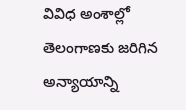వివిధ అంశాల్లో తెలంగాణకు జరిగిన అన్యాయాన్ని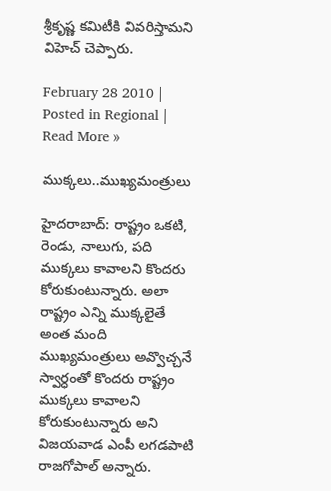శ్రీకృష్ణ కమిటీకి వివరిస్తామని విహెచ్‌ చెప్పారు.

February 28 2010 | Posted in Regional | Read More »

ముక్కలు..ముఖ్యమంత్రులు

హైదరాబాద్: రాష్ట్రం ఒకటి, రెండు, నాలుగు, పది ముక్కలు కావాలని కొందరు కోరుకుంటున్నారు. అలా రాష్ట్రం ఎన్ని ముక్కలైతే అంత మంది ముఖ్యమంత్రులు అవ్వొచ్చనే స్వార్ధంతో కొందరు రాష్ట్రం ముక్కలు కావాలని కోరుకుంటున్నారు అని విజయవాడ ఎంపీ లగడపాటి రాజగోపాల్ అన్నారు.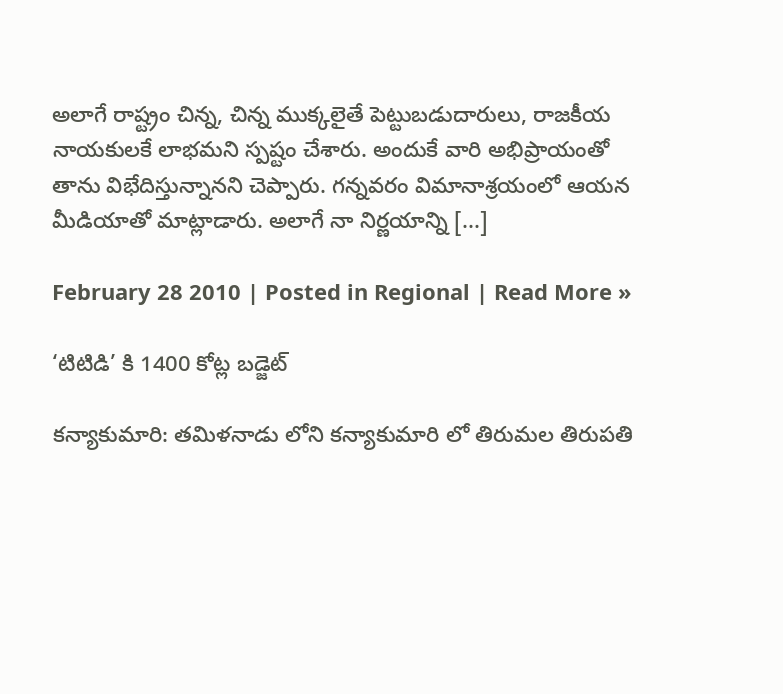అలాగే రాష్ట్రం చిన్న, చిన్న ముక్కలైతే పెట్టుబడుదారులు, రాజకీయ నాయకులకే లాభమని స్పష్టం చేశారు. అందుకే వారి అభిప్రాయంతో తాను విభేదిస్తున్నానని చెప్పారు. గన్నవరం విమానాశ్రయంలో ఆయన మీడియాతో మాట్లాడారు. అలాగే నా నిర్ణయాన్ని [...]

February 28 2010 | Posted in Regional | Read More »

‘టిటిడి’ కి 1400 కోట్ల బడ్జెట్

కన్యాకుమారి: తమిళనాడు లోని కన్యాకుమారి లో తిరుమల తిరుపతి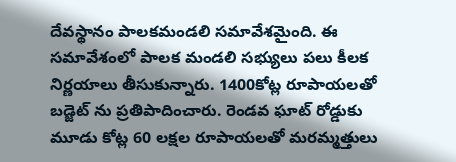దేవస్థానం పాలకమండలి సమావేశమైంది. ఈ సమావేశంలో పాలక మండలి సభ్యులు పలు కీలక నిర్ణయాలు తీసుకున్నారు. 1400కోట్ల రూపాయలతో బడ్జెట్ ను ప్రతిపాదించారు. రెండవ ఘాట్ రోడ్డుకు మూడు కోట్ల 60 లక్షల రూపాయలతో మరమ్మత్తులు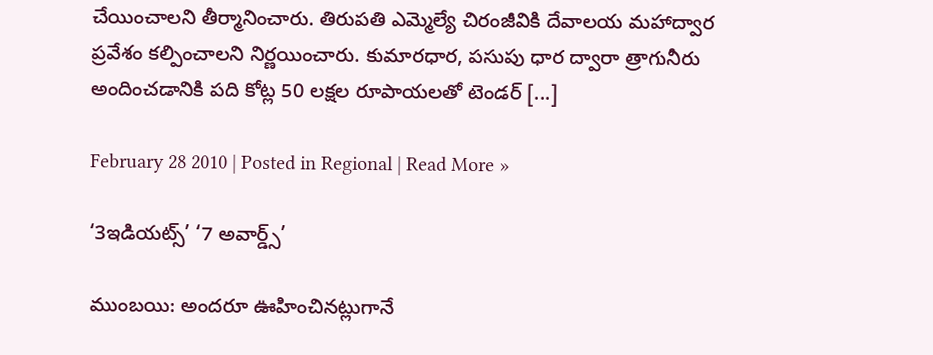చేయించాలని తీర్మానించారు. తిరుపతి ఎమ్మెల్యే చిరంజీవికి దేవాలయ మహాద్వార ప్రవేశం కల్పించాలని నిర్ణయించారు. కుమారధార, పసుపు ధార ద్వారా త్రాగునీరు అందించడానికి పది కోట్ల 50 లక్షల రూపాయలతో టెండర్ [...]

February 28 2010 | Posted in Regional | Read More »

‘3ఇడియట్స్’ ‘7 అవార్డ్స్’

ముంబయి: అందరూ ఊహించినట్లుగానే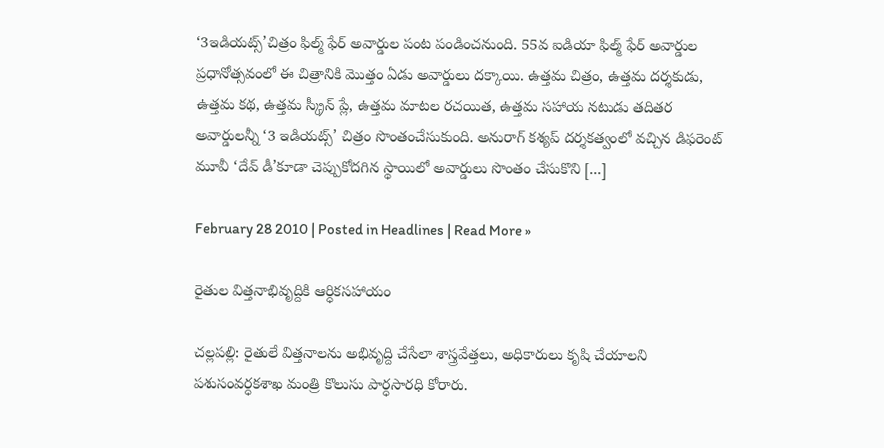‘3ఇడియట్స్’చిత్రం ఫిల్మ్ ఫేర్ అవార్డుల పంట పండించనుంది. 55వ ఐడియా ఫిల్మ్ ఫేర్ అవార్డుల ప్రధానోత్సవంలో ఈ చిత్రానికి మొత్తం ఏడు అవార్డులు దక్కాయి. ఉత్తమ చిత్రం, ఉత్తమ దర్శకుడు, ఉత్తమ కథ, ఉత్తమ స్క్రీన్ ప్లే, ఉత్తమ మాటల రచయిత, ఉత్తమ సహాయ నటుడు తదితర అవార్డులన్నీ ‘3 ఇడియట్స్’ చిత్రం సొంతంచేసుకుంది. అనురాగ్ కశ్యప్ దర్శకత్వంలో వచ్చిన డిఫరెంట్ మూవీ ‘దేవ్ డీ’కూడా చెప్పుకోదగిన స్థాయిలో అవార్డులు సొంతం చేసుకొని [...]

February 28 2010 | Posted in Headlines | Read More »

రైతుల విత్తనాభివృద్దికి ఆర్ధికసహాయం

చల్లపల్లి: రైతులే విత్తనాలను అభివృద్ది చేసేలా శాస్త్రవేత్తలు, అధికారులు కృషి చేయాలని పశుసంవర్ధకశాఖ మంత్రి కొలుసు పార్ధసారధి కోరారు.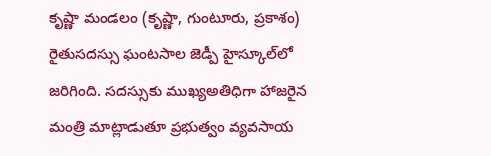కృష్ణా మండలం (కృష్ణా, గుంటూరు, ప్రకాశం) రైతుసదస్సు ఘంటసాల జెడ్పీ హైస్కూల్‌లో జరిగింది. సదస్సుకు ముఖ్యఅతిధిగా హాజరైన మంత్రి మాట్లాడుతూ ప్రభుత్వం వ్యవసాయ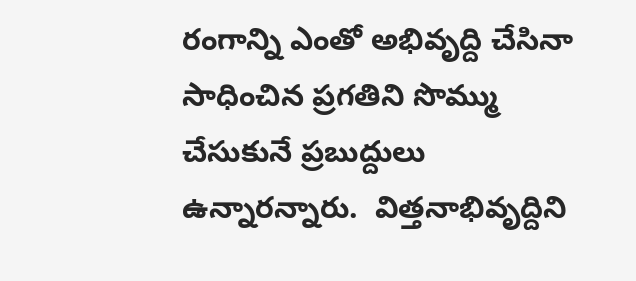రంగాన్ని ఎంతో అభివృద్ది చేసినా సాధించిన ప్రగతిని సొమ్ము చేసుకునే ప్రబుద్దులు ఉన్నారన్నారు.  విత్తనాభివృద్దిని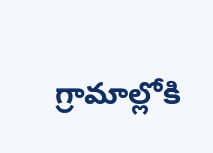గ్రామాల్లోకి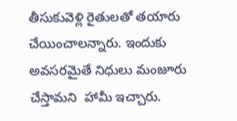తీసుకువెళ్లి రైతులతో తయారు చేయించాలన్నారు. ఇందుకు అవసరమైతే నిధులు మంజూరు చేస్తామని  హామీ ఇచ్చారు.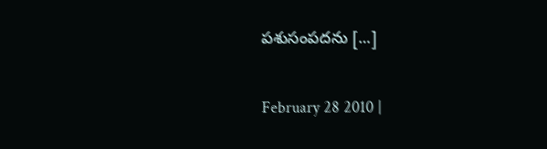పశుసంపదను [...]

February 28 2010 |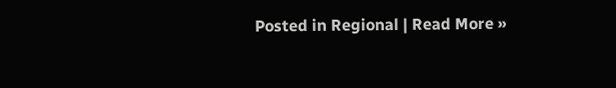Posted in Regional | Read More »